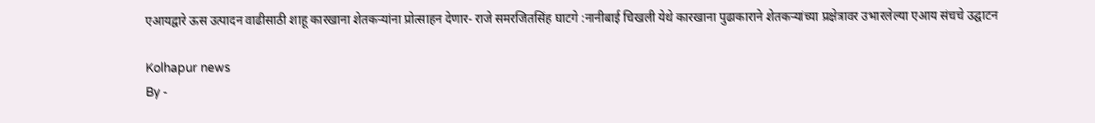एआयद्वारे ऊस उत्पादन वाढीसाठी शाहू कारखाना शेतकऱ्यांना प्रोत्साहन देणार- राजे समरजितसिंह घाटगे :नानीबाई चिखली येथे कारखाना पुढाकाराने शेतकऱ्यांच्या प्रक्षेत्रावर उभारलेल्या एआय संचचे उद्घाटन

Kolhapur news
By -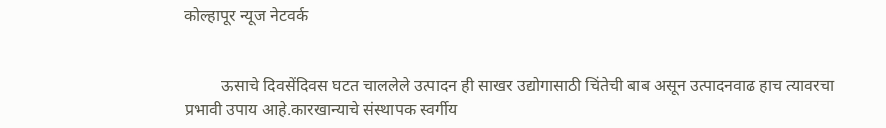कोल्हापूर न्यूज नेटवर्क


         ऊसाचे दिवसेंदिवस घटत चाललेले उत्पादन ही साखर उद्योगासाठी चिंतेची बाब असून उत्पादनवाढ हाच त्यावरचा प्रभावी उपाय आहे.कारखान्याचे संस्थापक स्वर्गीय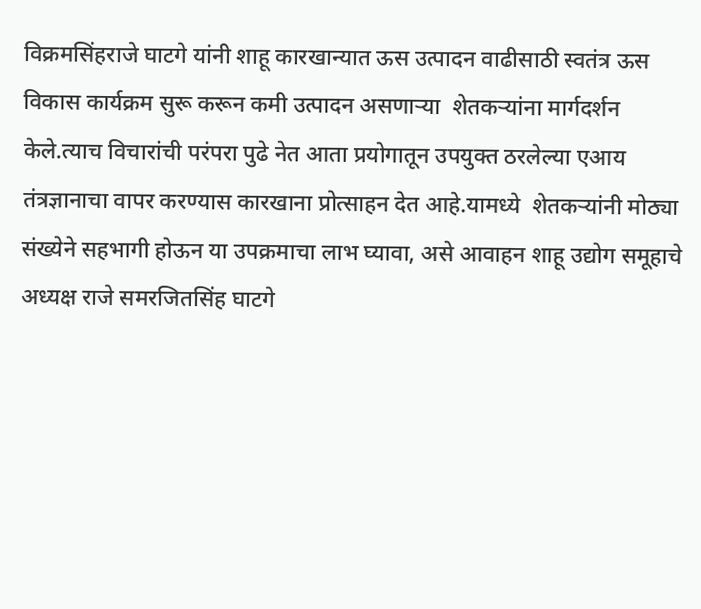विक्रमसिंहराजे घाटगे यांनी शाहू कारखान्यात ऊस उत्पादन वाढीसाठी स्वतंत्र ऊस विकास कार्यक्रम सुरू करून कमी उत्पादन असणाऱ्या  शेतकऱ्यांना मार्गदर्शन केले.त्याच विचारांची परंपरा पुढे नेत आता प्रयोगातून उपयुक्त ठरलेल्या एआय तंत्रज्ञानाचा वापर करण्यास कारखाना प्रोत्साहन देत आहे.यामध्ये  शेतकऱ्यांनी मोठ्या संख्येने सहभागी होऊन या उपक्रमाचा लाभ घ्यावा, असे आवाहन शाहू उद्योग समूहाचे अध्यक्ष राजे समरजितसिंह घाटगे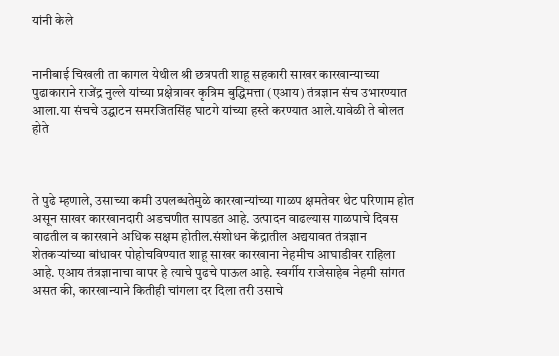यांनी केले


नानीबाई चिखली ता कागल येथील श्री छत्रपती शाहू सहकारी साखर कारखान्याच्या पुढाकाराने राजेंद्र नुल्ले यांच्या प्रक्षेत्रावर कृत्रिम बुद्धिमत्ता (एआय) तंत्रज्ञान संच उभारण्यात आला.या संचचे उद्घाटन समरजितसिंह घाटगे यांच्या हस्ते करण्यात आले.यावेळी ते बोलत होते



ते पुढे म्हणाले, उसाच्या कमी उपलब्धतेमुळे कारखान्यांच्या गाळप क्षमतेवर थेट परिणाम होत असून साखर कारखानदारी अडचणीत सापडत आहे. उत्पादन वाढल्यास गाळपाचे दिवस वाढतील व कारखाने अधिक सक्षम होतील.संशोधन केंद्रातील अद्ययावत तंत्रज्ञान शेतकऱ्यांच्या बांधावर पोहोचविण्यात शाहू साखर कारखाना नेहमीच आघाडीवर राहिला आहे. एआय तंत्रज्ञानाचा वापर हे त्याचे पुढचे पाऊल आहे. स्वर्गीय राजेसाहेब नेहमी सांगत असत की, कारखान्याने कितीही चांगला दर दिला तरी उसाचे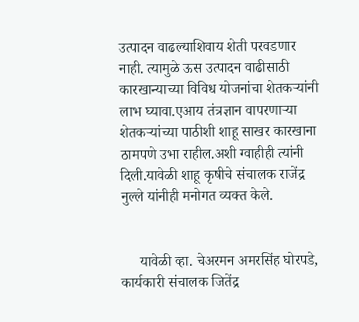उत्पादन वाढल्याशिवाय शेती परवडणार नाही. त्यामुळे ऊस उत्पादन वाढीसाठी कारखान्याच्या विविध योजनांचा शेतकऱ्यांनी लाभ घ्यावा.एआय तंत्रज्ञान वापरणाऱ्या शेतकऱ्यांच्या पाठीशी शाहू साखर कारखाना ठामपणे उभा राहील.अशी ग्वाहीही त्यांनी दिली.यावेळी शाहू कृषीचे संचालक राजेंद्र नुल्ले यांनीही मनोगत व्यक्त केले.


     यावेळी व्हा. चेअरमन अमरसिंह घोरपडे, कार्यकारी संचालक जितेंद्र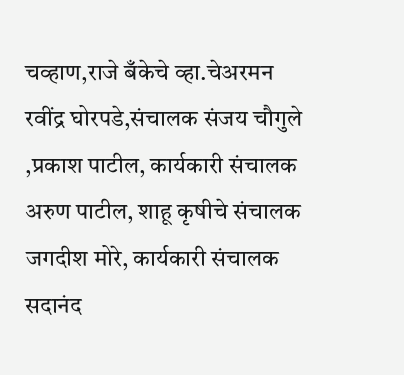चव्हाण,राजे बँकेचे व्हा.चेअरमन रवींद्र घोरपडे,संचालक संजय चौगुले ,प्रकाश पाटील, कार्यकारी संचालक अरुण पाटील, शाहू कृषीचे संचालक जगदीश मोरे, कार्यकारी संचालक सदानंद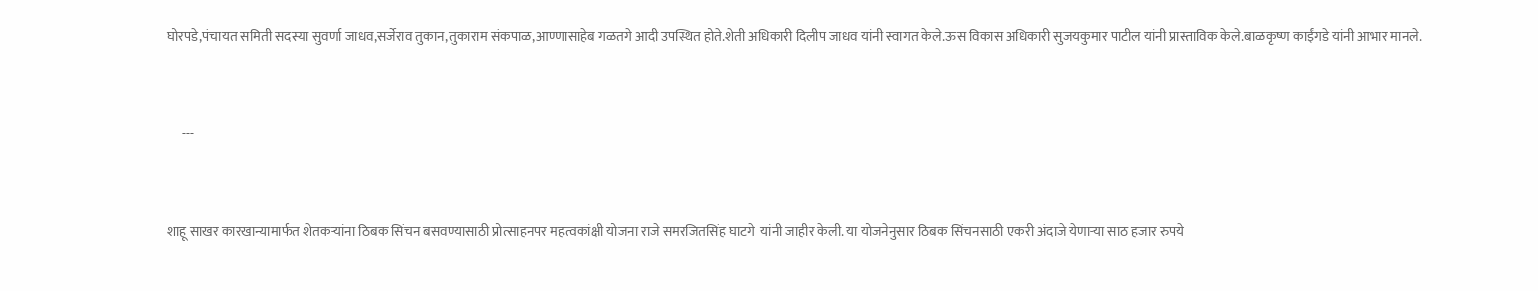घोरपडे,पंचायत समिती सदस्या सुवर्णा जाधव,सर्जेराव तुकान,तुकाराम संकपाळ,आण्णासाहेब गळतगे आदी उपस्थित होते.शेती अधिकारी दिलीप जाधव यांनी स्वागत केले.ऊस विकास अधिकारी सुजयकुमार पाटील यांनी प्रास्ताविक केले.बाळकृष्ण काईंगडे यांनी आभार मानले.


      ---


शाहू साखर कारखान्यामार्फत शेतकऱ्यांना ठिबक सिंचन बसवण्यासाठी प्रोत्साहनपर महत्वकांक्षी योजना राजे समरजितसिंह घाटगे  यांनी जाहीर केली. या योजनेनुसार ठिबक सिंचनसाठी एकरी अंदाजे येणाऱ्या साठ हजार रुपये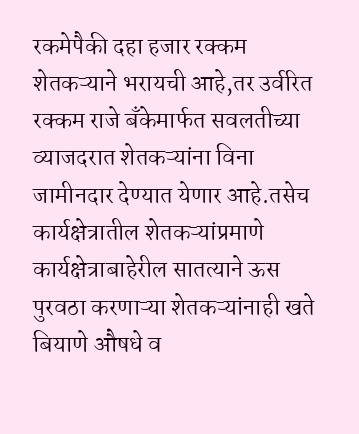रकमेपैकी दहा हजार रक्कम शेतकऱ्याने भरायची आहे,तर उर्वरित रक्कम राजे बँकेमार्फत सवलतीच्या व्याजदरात शेतकऱ्यांना विना जामीनदार देण्यात येणार आहे.तसेच कार्यक्षेत्रातील शेतकऱ्यांप्रमाणे कार्यक्षेत्राबाहेरील सातत्याने ऊस पुरवठा करणाऱ्या शेतकऱ्यांनाही खते बियाणे औषधे व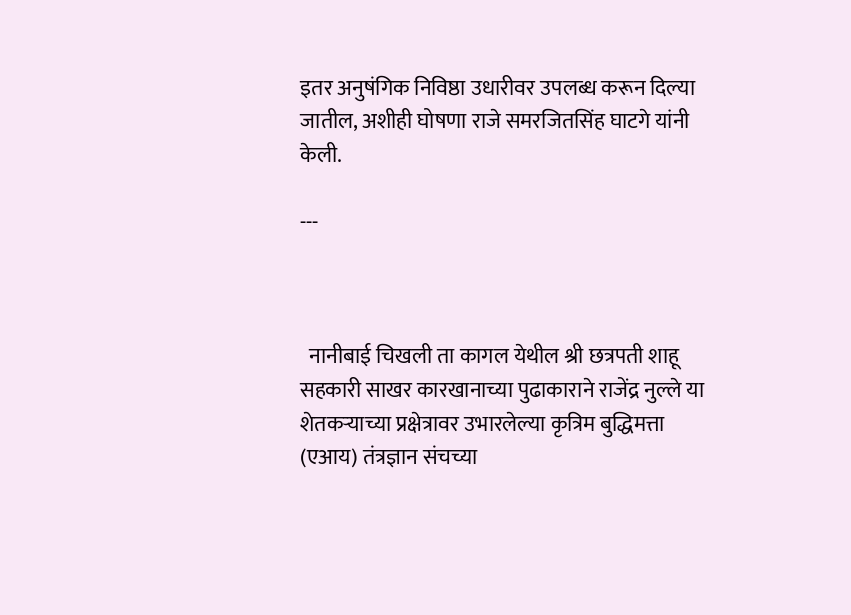इतर अनुषंगिक निविष्ठा उधारीवर उपलब्ध करून दिल्या जातील, अशीही घोषणा राजे समरजितसिंह घाटगे यांनी केली.

---



  नानीबाई चिखली ता कागल येथील श्री छत्रपती शाहू सहकारी साखर कारखानाच्या पुढाकाराने राजेंद्र नुल्ले या शेतकऱ्याच्या प्रक्षेत्रावर उभारलेल्या कृत्रिम बुद्धिमत्ता (एआय) तंत्रज्ञान संचच्या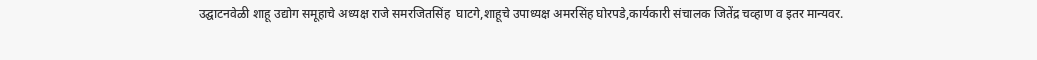उद्घाटनवेळी शाहू उद्योग समूहाचे अध्यक्ष राजे समरजितसिंह  घाटगे,शाहूचे उपाध्यक्ष अमरसिंह घोरपडे,कार्यकारी संचालक जितेंद्र चव्हाण व इतर मान्यवर.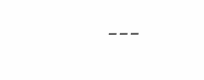---